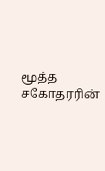மூத்த சகோதரரின்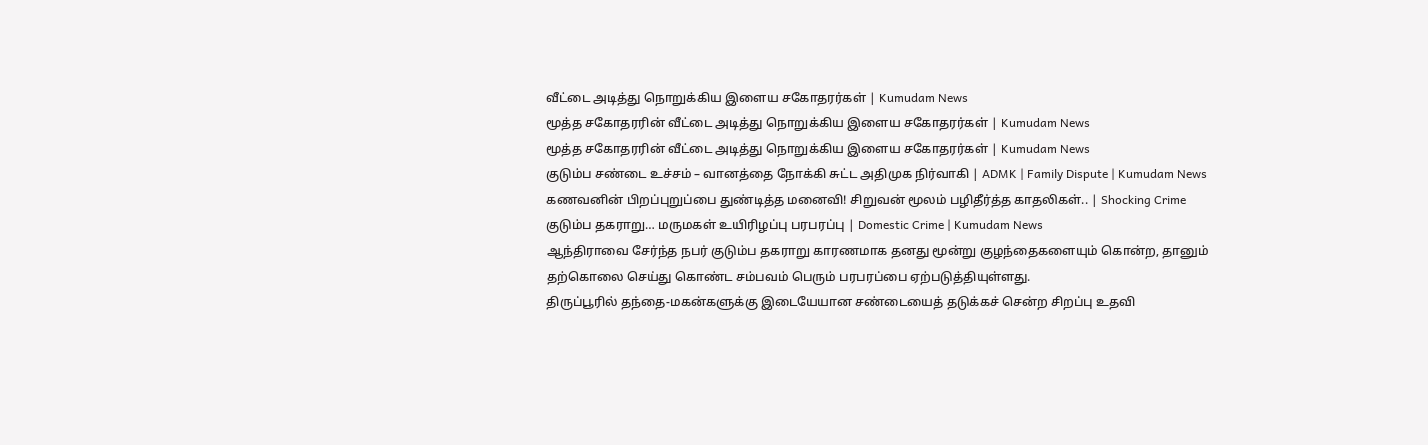வீட்டை அடித்து நொறுக்கிய இளைய சகோதரர்கள் | Kumudam News
மூத்த சகோதரரின் வீட்டை அடித்து நொறுக்கிய இளைய சகோதரர்கள் | Kumudam News
மூத்த சகோதரரின் வீட்டை அடித்து நொறுக்கிய இளைய சகோதரர்கள் | Kumudam News
குடும்ப சண்டை உச்சம் – வானத்தை நோக்கி சுட்ட அதிமுக நிர்வாகி | ADMK | Family Dispute | Kumudam News
கணவனின் பிறப்புறுப்பை துண்டித்த மனைவி! சிறுவன் மூலம் பழிதீர்த்த காதலிகள்.. | Shocking Crime
குடும்ப தகராறு… மருமகள் உயிரிழப்பு பரபரப்பு | Domestic Crime | Kumudam News
ஆந்திராவை சேர்ந்த நபர் குடும்ப தகராறு காரணமாக தனது மூன்று குழந்தைகளையும் கொன்ற, தானும் தற்கொலை செய்து கொண்ட சம்பவம் பெரும் பரபரப்பை ஏற்படுத்தியுள்ளது.
திருப்பூரில் தந்தை-மகன்களுக்கு இடையேயான சண்டையைத் தடுக்கச் சென்ற சிறப்பு உதவி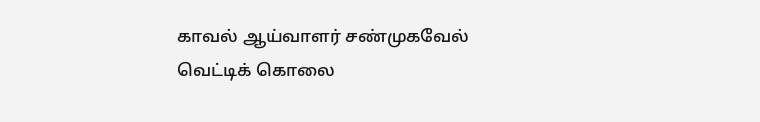காவல் ஆய்வாளர் சண்முகவேல் வெட்டிக் கொலை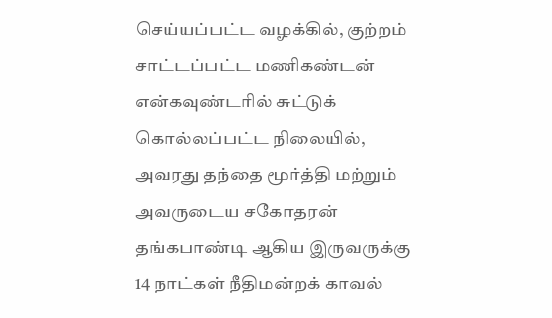செய்யப்பட்ட வழக்கில், குற்றம் சாட்டப்பட்ட மணிகண்டன் என்கவுண்டரில் சுட்டுக் கொல்லப்பட்ட நிலையில், அவரது தந்தை மூர்த்தி மற்றும் அவருடைய சகோதரன் தங்கபாண்டி ஆகிய இருவருக்கு 14 நாட்கள் நீதிமன்றக் காவல்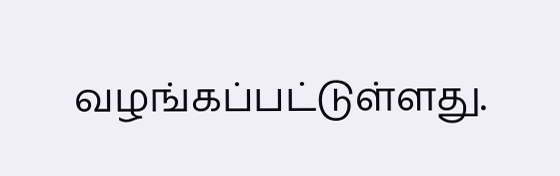வழங்கப்பட்டுள்ளது.